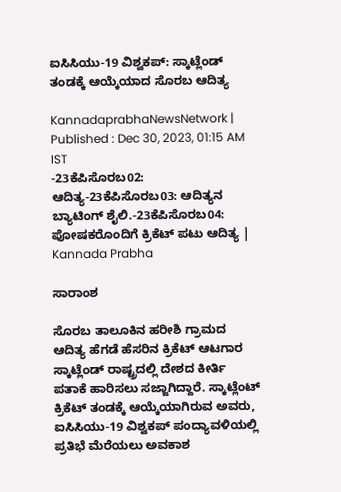ಐಸಿಸಿಯು-19 ವಿಶ್ವಕಪ್: ಸ್ಕಾಟ್ಲೆಂಡ್‌ ತಂಡಕ್ಕೆ ಆಯ್ಕೆಯಾದ ಸೊರಬ ಆದಿತ್ಯ

KannadaprabhaNewsNetwork |
Published : Dec 30, 2023, 01:15 AM IST
-23ಕೆಪಿಸೊರಬ02: ಆದಿತ್ಯ-23ಕೆಪಿಸೊರಬ03: ಆದಿತ್ಯನ ಬ್ಯಾಟಿಂಗ್ ಶೈಲಿ.-23ಕೆಪಿಸೊರಬ04: ಪೋಷಕರೊಂದಿಗೆ ಕ್ರಿಕೆಟ್‌ ಪಟು ಆದಿತ್ಯ | Kannada Prabha

ಸಾರಾಂಶ

ಸೊರಬ ತಾಲೂಕಿನ ಹರೀಶಿ ಗ್ರಾಮದ ಆದಿತ್ಯ ಹೆಗಡೆ ಹೆಸರಿನ ಕ್ರಿಕೆಟ್ ಆಟಗಾರ ಸ್ಕಾಟ್ಲೆಂಡ್ ರಾಷ್ಟ್ರದಲ್ಲಿ ದೇಶದ ಕೀರ್ತಿ ಪತಾಕೆ ಹಾರಿಸಲು ಸಜ್ಜಾಗಿದ್ದಾರೆ. ಸ್ಕಾಟ್ಲೆಂಟ್‌ ಕ್ರಿಕೆಟ್‌ ತಂಡಕ್ಕೆ ಆಯ್ಕೆಯಾಗಿರುವ ಅವರು, ಐಸಿಸಿಯು-19 ವಿಶ್ವಕಪ್ ಪಂದ್ಯಾವಳಿಯಲ್ಲಿ ಪ್ರತಿಭೆ ಮೆರೆಯಲು ಅವಕಾಶ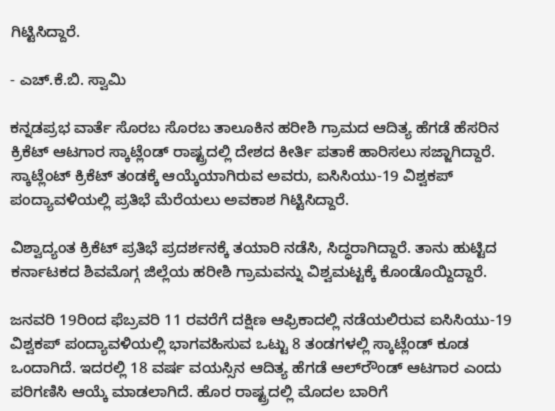ಗಿಟ್ಟಿಸಿದ್ದಾರೆ.

- ಎಚ್.ಕೆ.ಬಿ. ಸ್ವಾಮಿ

ಕನ್ನಡಪ್ರಭ ವಾರ್ತೆ ಸೊರಬ ಸೊರಬ ತಾಲೂಕಿನ ಹರೀಶಿ ಗ್ರಾಮದ ಆದಿತ್ಯ ಹೆಗಡೆ ಹೆಸರಿನ ಕ್ರಿಕೆಟ್ ಆಟಗಾರ ಸ್ಕಾಟ್ಲೆಂಡ್ ರಾಷ್ಟ್ರದಲ್ಲಿ ದೇಶದ ಕೀರ್ತಿ ಪತಾಕೆ ಹಾರಿಸಲು ಸಜ್ಜಾಗಿದ್ದಾರೆ. ಸ್ಕಾಟ್ಲೆಂಟ್‌ ಕ್ರಿಕೆಟ್‌ ತಂಡಕ್ಕೆ ಆಯ್ಕೆಯಾಗಿರುವ ಅವರು, ಐಸಿಸಿಯು-19 ವಿಶ್ವಕಪ್ ಪಂದ್ಯಾವಳಿಯಲ್ಲಿ ಪ್ರತಿಭೆ ಮೆರೆಯಲು ಅವಕಾಶ ಗಿಟ್ಟಿಸಿದ್ದಾರೆ.

ವಿಶ್ವಾದ್ಯಂತ ಕ್ರಿಕೆಟ್‌ ಪ್ರತಿಭೆ ಪ್ರದರ್ಶನಕ್ಕೆ ತಯಾರಿ ನಡೆಸಿ, ಸಿದ್ಧರಾಗಿದ್ದಾರೆ. ತಾನು ಹುಟ್ಟಿದ ಕರ್ನಾಟಕದ ಶಿವಮೊಗ್ಗ ಜಿಲ್ಲೆಯ ಹರೀಶಿ ಗ್ರಾಮವನ್ನು ವಿಶ್ವಮಟ್ಟಕ್ಕೆ ಕೊಂಡೊಯ್ದಿದ್ದಾರೆ.

ಜನವರಿ 19ರಿಂದ ಫೆಬ್ರವರಿ 11 ರವರೆಗೆ ದಕ್ಷಿಣ ಆಫ್ರಿಕಾದಲ್ಲಿ ನಡೆಯಲಿರುವ ಐಸಿಸಿಯು-19 ವಿಶ್ವಕಪ್ ಪಂದ್ಯಾವಳಿಯಲ್ಲಿ ಭಾಗವಹಿಸುವ ಒಟ್ಟು 8 ತಂಡಗಳಲ್ಲಿ ಸ್ಕಾಟ್ಲೆಂಡ್ ಕೂಡ ಒಂದಾಗಿದೆ. ಇದರಲ್ಲಿ 18 ವರ್ಷ ವಯಸ್ಸಿನ ಆದಿತ್ಯ ಹೆಗಡೆ ಆಲ್‌ರೌಂಡ್ ಆಟಗಾರ ಎಂದು ಪರಿಗಣಿಸಿ ಆಯ್ಕೆ ಮಾಡಲಾಗಿದೆ. ಹೊರ ರಾಷ್ಟ್ರದಲ್ಲಿ ಮೊದಲ ಬಾರಿಗೆ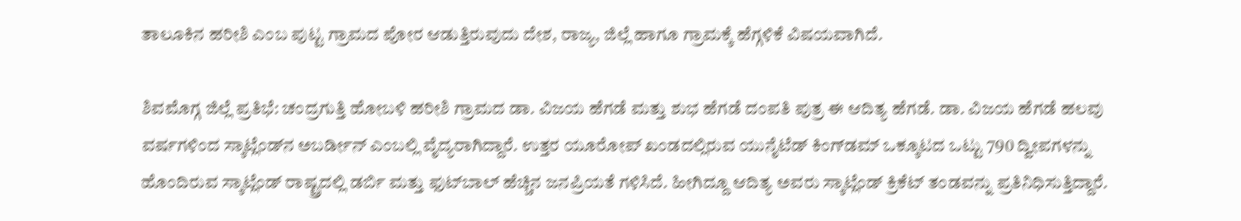ತಾಲೂಕಿನ ಹರೀಶಿ ಎಂಬ ಪುಟ್ಟ ಗ್ರಾಮದ ಪೋರ ಆಡುತ್ತಿರುವುದು ದೇಶ, ರಾಜ್ಯ, ಜಿಲ್ಲೆ ಹಾಗೂ ಗ್ರಾಮಕ್ಕೆ ಹೆಗ್ಗಳಿಕೆ ವಿಷಯವಾಗಿದೆ.

ಶಿವಮೊಗ್ಗ ಜಿಲ್ಲೆ ಪ್ರತಿಭೆ: ಚಂದ್ರಗುತ್ತಿ ಹೋಬಳಿ ಹರೀಶಿ ಗ್ರಾಮದ ಡಾ. ವಿಜಯ ಹೆಗಡೆ ಮತ್ತು ಶುಭ ಹೆಗಡೆ ದಂಪತಿ ಪುತ್ರ ಈ ಆದಿತ್ಯ ಹೆಗಡೆ. ಡಾ. ವಿಜಯ ಹೆಗಡೆ ಹಲವು ವರ್ಷಗಳಿಂದ ಸ್ಕಾಟ್ಲೆಂಡ್‌ನ ಅಬರ್ಡೀನ್ ಎಂಬಲ್ಲಿ ವೈದ್ಯರಾಗಿದ್ದಾರೆ. ಉತ್ತರ ಯೂರೋಪ್‌ ಖಂಡದಲ್ಲಿರುವ ಯುನೈಟೆಡ್ ಕಿಂಗ್‌ಡಮ್ ಒಕ್ಕೂಟದ ಒಟ್ಟು 790 ದ್ವೀಪಗಳನ್ನು ಹೊಂದಿರುವ ಸ್ಕಾಟ್ಲೆಂಡ್ ರಾಷ್ಟ್ರದಲ್ಲಿ ಡರ್ಬಿ ಮತ್ತು ಫುಟ್‌ಬಾಲ್ ಹೆಚ್ಚಿನ ಜನಪ್ರಿಯತೆ ಗಳಿಸಿದೆ. ಹೀಗಿದ್ದೂ ಆದಿತ್ಯ ಅವರು ಸ್ಕಾಟ್ಲೆಂಡ್ ಕ್ರಿಕೆಟ್ ತಂಡವನ್ನು ಪ್ರತಿನಿಧಿಸುತ್ತಿದ್ದಾರೆ.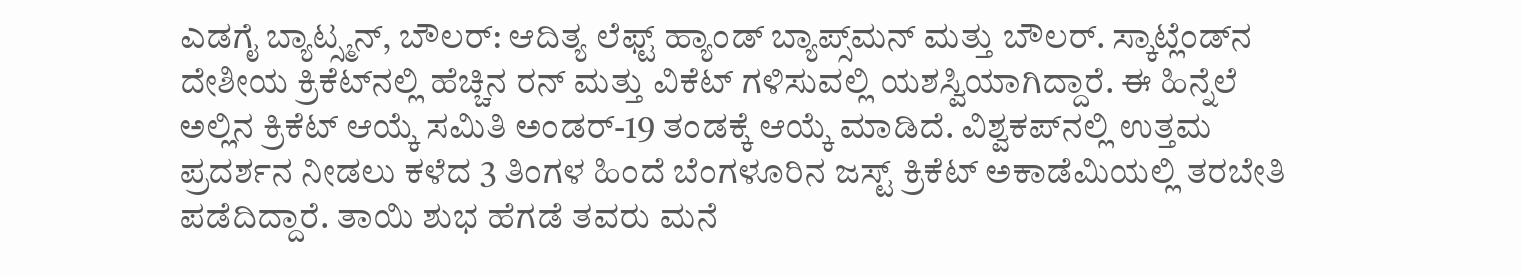ಎಡಗೈ ಬ್ಯಾಟ್ಸ್ಮನ್, ಬೌಲರ್: ಆದಿತ್ಯ ಲೆಫ್ಟ್‌ ಹ್ಯಾಂಡ್‌ ಬ್ಯಾಪ್ಸ್‌ಮನ್ ಮತ್ತು ಬೌಲರ್. ಸ್ಕಾಟ್ಲೆಂಡ್‌ನ ದೇಶೀಯ ಕ್ರಿಕೆಟ್‌ನಲ್ಲಿ ಹೆಚ್ಚಿನ ರನ್ ಮತ್ತು ವಿಕೆಟ್ ಗಳಿಸುವಲ್ಲಿ ಯಶಸ್ವಿಯಾಗಿದ್ದಾರೆ. ಈ ಹಿನ್ನೆಲೆ ಅಲ್ಲಿನ ಕ್ರಿಕೆಟ್ ಆಯ್ಕೆ ಸಮಿತಿ ಅಂಡರ್‌-19 ತಂಡಕ್ಕೆ ಆಯ್ಕೆ ಮಾಡಿದೆ. ವಿಶ್ವಕಪ್‌ನಲ್ಲಿ ಉತ್ತಮ ಪ್ರದರ್ಶನ ನೀಡಲು ಕಳೆದ 3 ತಿಂಗಳ ಹಿಂದೆ ಬೆಂಗಳೂರಿನ ಜಸ್ಟ್ ಕ್ರಿಕೆಟ್ ಅಕಾಡೆಮಿಯಲ್ಲಿ ತರಬೇತಿ ಪಡೆದಿದ್ದಾರೆ. ತಾಯಿ ಶುಭ ಹೆಗಡೆ ತವರು ಮನೆ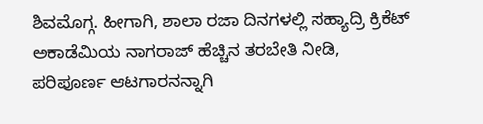ಶಿವಮೊಗ್ಗ. ಹೀಗಾಗಿ, ಶಾಲಾ ರಜಾ ದಿನಗಳಲ್ಲಿ ಸಹ್ಯಾದ್ರಿ ಕ್ರಿಕೆಟ್ ಅಕಾಡೆಮಿಯ ನಾಗರಾಜ್ ಹೆಚ್ಚಿನ ತರಬೇತಿ ನೀಡಿ, ಪರಿಪೂರ್ಣ ಆಟಗಾರನನ್ನಾಗಿ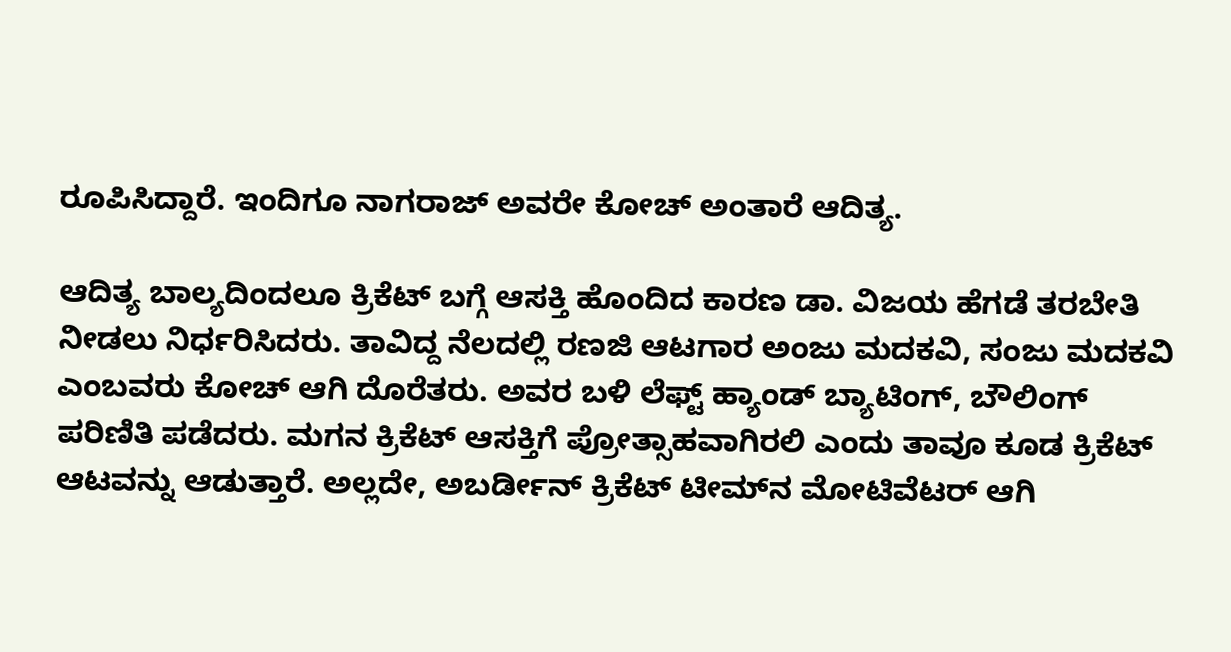ರೂಪಿಸಿದ್ದಾರೆ. ಇಂದಿಗೂ ನಾಗರಾಜ್ ಅವರೇ ಕೋಚ್ ಅಂತಾರೆ ಆದಿತ್ಯ.

ಆದಿತ್ಯ ಬಾಲ್ಯದಿಂದಲೂ ಕ್ರಿಕೆಟ್ ಬಗ್ಗೆ ಆಸಕ್ತಿ ಹೊಂದಿದ ಕಾರಣ ಡಾ. ವಿಜಯ ಹೆಗಡೆ ತರಬೇತಿ ನೀಡಲು ನಿರ್ಧರಿಸಿದರು. ತಾವಿದ್ದ ನೆಲದಲ್ಲಿ ರಣಜಿ ಆಟಗಾರ ಅಂಜು ಮದಕವಿ, ಸಂಜು ಮದಕವಿ ಎಂಬವರು ಕೋಚ್ ಆಗಿ ದೊರೆತರು. ಅವರ ಬಳಿ ಲೆಫ್ಟ್‌ ಹ್ಯಾಂಡ್‌ ಬ್ಯಾಟಿಂಗ್‌, ಬೌಲಿಂಗ್‌ ಪರಿಣಿತಿ ಪಡೆದರು. ಮಗನ ಕ್ರಿಕೆಟ್ ಆಸಕ್ತಿಗೆ ಪ್ರೋತ್ಸಾಹವಾಗಿರಲಿ ಎಂದು ತಾವೂ ಕೂಡ ಕ್ರಿಕೆಟ್ ಆಟವನ್ನು ಆಡುತ್ತಾರೆ. ಅಲ್ಲದೇ, ಅಬರ್ಡೀನ್ ಕ್ರಿಕೆಟ್ ಟೀಮ್‌ನ ಮೋಟಿವೆಟರ್ ಆಗಿ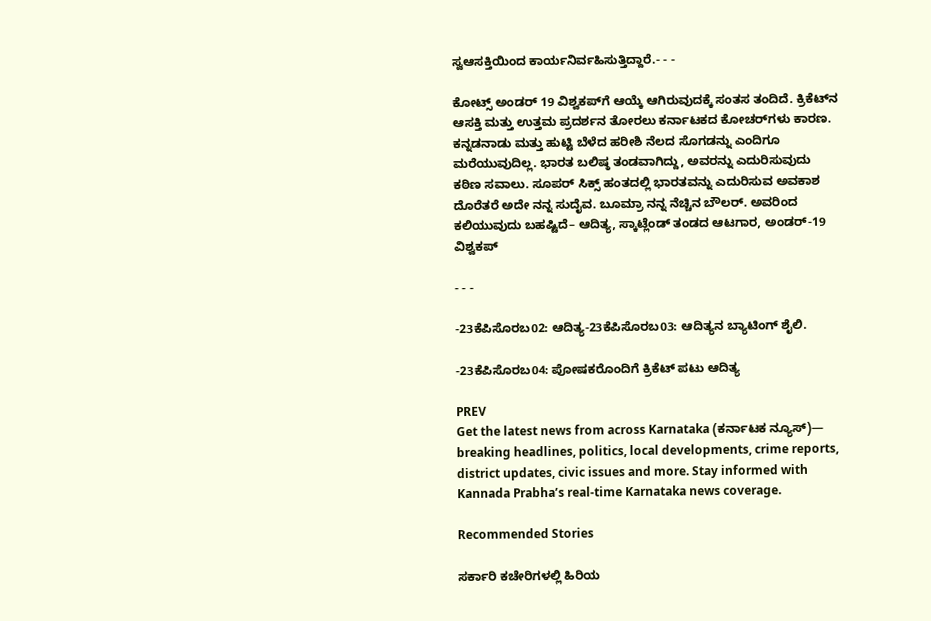ಸ್ವಆಸಕ್ತಿಯಿಂದ ಕಾರ್ಯನಿರ್ವಹಿಸುತ್ತಿದ್ದಾರೆ.- - -

ಕೋಟ್ಸ್‌ ಅಂಡರ್ 19 ವಿಶ್ವಕಪ್‌ಗೆ ಆಯ್ಕೆ ಆಗಿರುವುದಕ್ಕೆ ಸಂತಸ ತಂದಿದೆ. ಕ್ರಿಕೆಟ್‌ನ ಆಸಕ್ತಿ ಮತ್ತು ಉತ್ತಮ ಪ್ರದರ್ಶನ ತೋರಲು ಕರ್ನಾಟಕದ ಕೋಚರ್‌ಗಳು ಕಾರಣ. ಕನ್ನಡನಾಡು ಮತ್ತು ಹುಟ್ಟಿ ಬೆಳೆದ ಹರೀಶಿ ನೆಲದ ಸೊಗಡನ್ನು ಎಂದಿಗೂ ಮರೆಯುವುದಿಲ್ಲ. ಭಾರತ ಬಲಿಷ್ಠ ತಂಡವಾಗಿದ್ದು, ಅವರನ್ನು ಎದುರಿಸುವುದು ಕಠಿಣ ಸವಾಲು. ಸೂಪರ್ ಸಿಕ್ಸ್ ಹಂತದಲ್ಲಿ ಭಾರತವನ್ನು ಎದುರಿಸುವ ಅವಕಾಶ ದೊರೆತರೆ ಅದೇ ನನ್ನ ಸುದೈವ. ಬೂಮ್ರಾ ನನ್ನ ನೆಚ್ಚಿನ ಬೌಲರ್. ಅವರಿಂದ ಕಲಿಯುವುದು ಬಹಷ್ಟಿದೆ– ಆದಿತ್ಯ, ಸ್ಕಾಟ್ಲೆಂಡ್ ತಂಡದ ಆಟಗಾರ, ಅಂಡರ್-19 ವಿಶ್ವಕಪ್

- - -

-23ಕೆಪಿಸೊರಬ02: ಆದಿತ್ಯ-23ಕೆಪಿಸೊರಬ03: ಆದಿತ್ಯನ ಬ್ಯಾಟಿಂಗ್ ಶೈಲಿ.

-23ಕೆಪಿಸೊರಬ04: ಪೋಷಕರೊಂದಿಗೆ ಕ್ರಿಕೆಟ್‌ ಪಟು ಆದಿತ್ಯ

PREV
Get the latest news from across Karnataka (ಕರ್ನಾಟಕ ನ್ಯೂಸ್)— breaking headlines, politics, local developments, crime reports, district updates, civic issues and more. Stay informed with Kannada Prabha’s real‑time Karnataka news coverage.

Recommended Stories

ಸರ್ಕಾರಿ ಕಚೇರಿಗಳಲ್ಲಿ ಹಿರಿಯ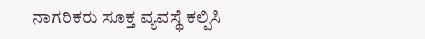ನಾಗರಿಕರು ಸೂಕ್ತ ವ್ಯವಸ್ಥೆ ಕಲ್ಪಿಸಿ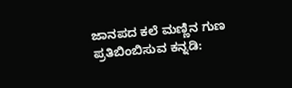ಜಾನಪದ ಕಲೆ ಮಣ್ಣಿನ ಗುಣ ಪ್ರತಿಬಿಂಬಿಸುವ ಕನ್ನಡಿ: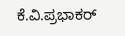ಕೆ.ವಿ.ಪ್ರಭಾಕರ್